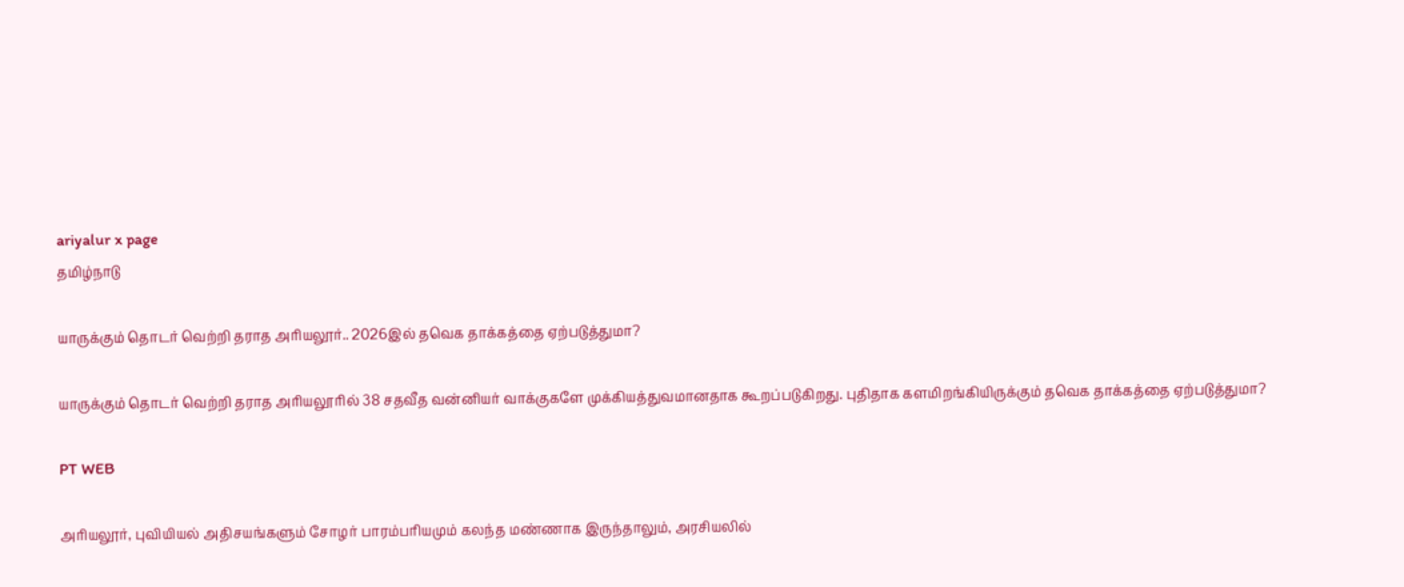ariyalur x page
தமிழ்நாடு

யாருக்கும் தொடர் வெற்றி தராத அரியலூர்.. 2026இல் தவெக தாக்கத்தை ஏற்படுத்துமா?

யாருக்கும் தொடர் வெற்றி தராத அரியலூரில் 38 சதவீத வன்னியர் வாக்குகளே முக்கியத்துவமானதாக கூறப்படுகிறது. புதிதாக களமிறங்கியிருக்கும் தவெக தாக்கத்தை ஏற்படுத்துமா?

PT WEB

அரியலூர், புவியியல் அதிசயங்களும் சோழர் பாரம்பரியமும் கலந்த மண்ணாக இருந்தாலும், அரசியலில்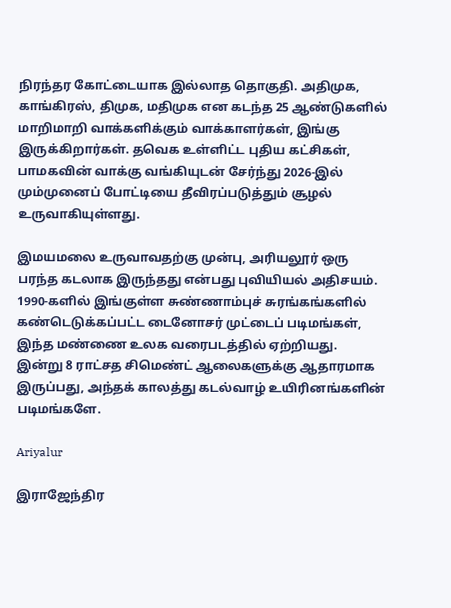நிரந்தர கோட்டையாக இல்லாத தொகுதி. அதிமுக, காங்கிரஸ், திமுக, மதிமுக என கடந்த 25 ஆண்டுகளில் மாறிமாறி வாக்களிக்கும் வாக்காளர்கள், இங்கு இருக்கிறார்கள். தவெக உள்ளிட்ட புதிய கட்சிகள், பாமகவின் வாக்கு வங்கியுடன் சேர்ந்து 2026-இல் மும்முனைப் போட்டியை தீவிரப்படுத்தும் சூழல் உருவாகியுள்ளது.

இமயமலை உருவாவதற்கு முன்பு, அரியலூர் ஒரு பரந்த கடலாக இருந்தது என்பது புவியியல் அதிசயம். 1990-களில் இங்குள்ள சுண்ணாம்புச் சுரங்கங்களில் கண்டெடுக்கப்பட்ட டைனோசர் முட்டைப் படிமங்கள், இந்த மண்ணை உலக வரைபடத்தில் ஏற்றியது. இன்று 8 ராட்சத சிமெண்ட் ஆலைகளுக்கு ஆதாரமாக இருப்பது, அந்தக் காலத்து கடல்வாழ் உயிரினங்களின் படிமங்களே.

Ariyalur

இராஜேந்திர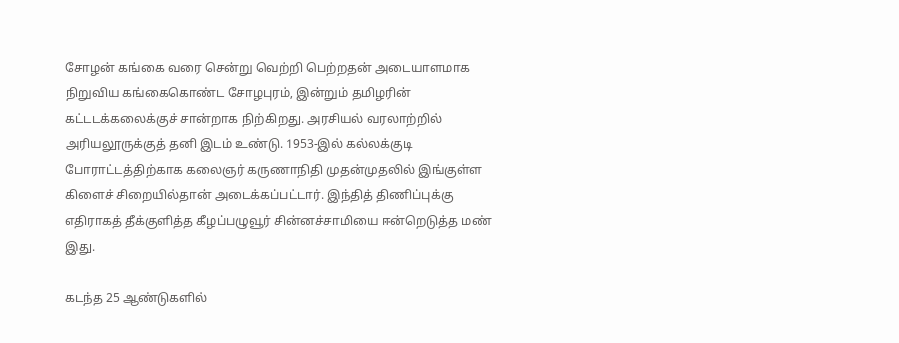சோழன் கங்கை வரை சென்று வெற்றி பெற்றதன் அடையாளமாக நிறுவிய கங்கைகொண்ட சோழபுரம், இன்றும் தமிழரின் கட்டடக்கலைக்குச் சான்றாக நிற்கிறது. அரசியல் வரலாற்றில் அரியலூருக்குத் தனி இடம் உண்டு. 1953-இல் கல்லக்குடி போராட்டத்திற்காக கலைஞர் கருணாநிதி முதன்முதலில் இங்குள்ள கிளைச் சிறையில்தான் அடைக்கப்பட்டார். இந்தித் திணிப்புக்கு எதிராகத் தீக்குளித்த கீழப்பழுவூர் சின்னச்சாமியை ஈன்றெடுத்த மண் இது.

கடந்த 25 ஆண்டுகளில்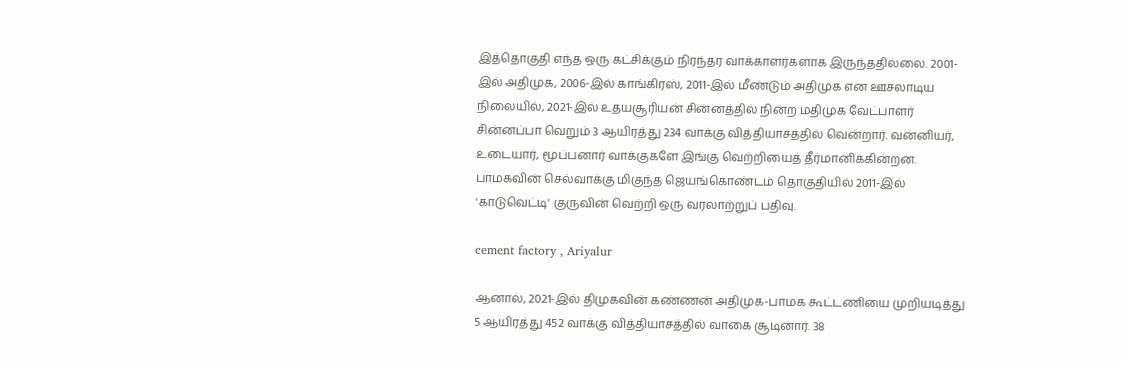இத்தொகுதி எந்த ஒரு கட்சிக்கும் நிரந்தர வாக்காளர்களாக இருந்ததில்லை. 2001-இல் அதிமுக, 2006-இல் காங்கிரஸ், 2011-இல் மீண்டும் அதிமுக என ஊசலாடிய நிலையில், 2021-இல் உதயசூரியன் சின்னத்தில் நின்ற மதிமுக வேட்பாளர் சின்னப்பா வெறும் 3 ஆயிரத்து 234 வாக்கு வித்தியாசத்தில் வென்றார். வன்னியர், உடையார், மூப்பனார் வாக்குகளே இங்கு வெற்றியைத் தீர்மானிக்கின்றன. பாமகவின் செல்வாக்கு மிகுந்த ஜெயங்கொண்டம் தொகுதியில் 2011-இல் 'காடுவெட்டி' குருவின் வெற்றி ஒரு வரலாற்றுப் பதிவு.

cement factory , Ariyalur

ஆனால், 2021-இல் திமுகவின் கண்ணன் அதிமுக-பாமக கூட்டணியை முறியடித்து 5 ஆயிரத்து 452 வாக்கு வித்தியாசத்தில் வாகை சூடினார். 38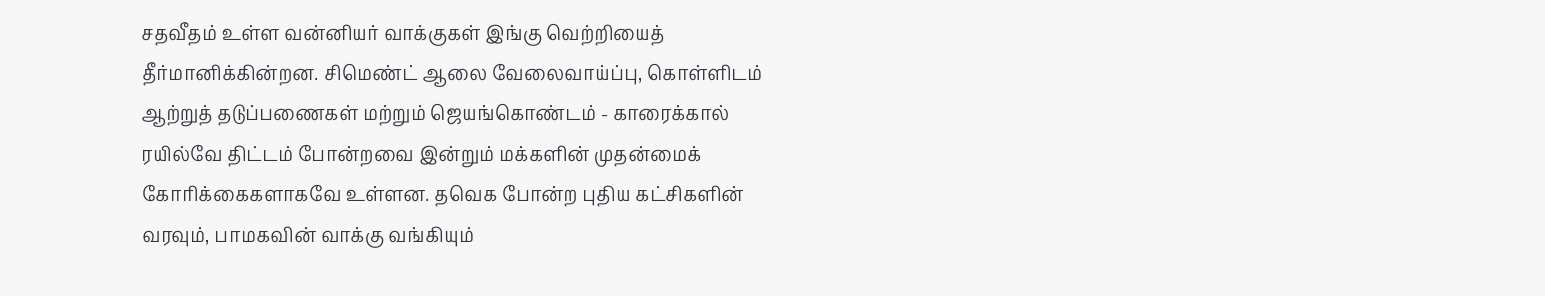சதவீதம் உள்ள வன்னியர் வாக்குகள் இங்கு வெற்றியைத் தீர்மானிக்கின்றன. சிமெண்ட் ஆலை வேலைவாய்ப்பு, கொள்ளிடம் ஆற்றுத் தடுப்பணைகள் மற்றும் ஜெயங்கொண்டம் - காரைக்கால் ரயில்வே திட்டம் போன்றவை இன்றும் மக்களின் முதன்மைக் கோரிக்கைகளாகவே உள்ளன. தவெக போன்ற புதிய கட்சிகளின் வரவும், பாமகவின் வாக்கு வங்கியும்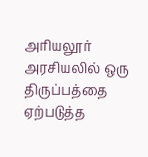அரியலூர் அரசியலில் ஒரு திருப்பத்தை ஏற்படுத்த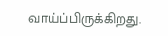வாய்ப்பிருக்கிறது.